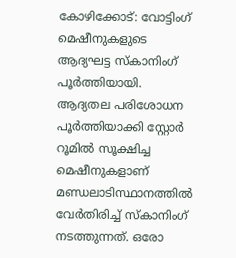കോഴിക്കോട്: വോട്ടിംഗ് മെഷീനുകളുടെ ആദ്യഘട്ട സ്കാനിംഗ് പൂർത്തിയായി. ആദ്യതല പരിശോധന പൂർത്തിയാക്കി സ്റ്റോർ റൂമിൽ സൂക്ഷിച്ച മെഷീനുകളാണ് മണ്ഡലാടിസ്ഥാനത്തിൽ വേർതിരിച്ച് സ്കാനിംഗ് നടത്തുന്നത്. ഒരോ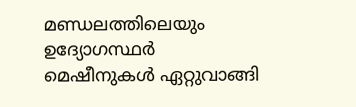മണ്ഡലത്തിലെയും ഉദ്യോഗസ്ഥർ മെഷീനുകൾ ഏറ്റുവാങ്ങി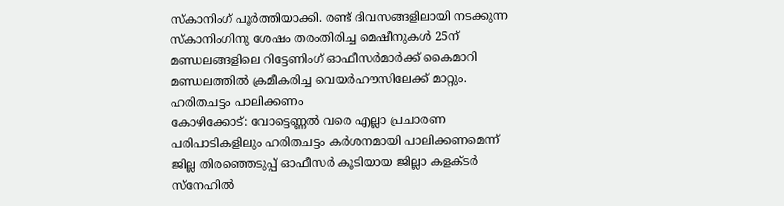സ്കാനിംഗ് പൂർത്തിയാക്കി. രണ്ട് ദിവസങ്ങളിലായി നടക്കുന്ന സ്കാനിംഗിനു ശേഷം തരംതിരിച്ച മെഷീനുകൾ 25ന് മണ്ഡലങ്ങളിലെ റിട്ടേണിംഗ് ഓഫീസർമാർക്ക് കൈമാറി മണ്ഡലത്തിൽ ക്രമീകരിച്ച വെയർഹൗസിലേക്ക് മാറ്റും.
ഹരിതചട്ടം പാലിക്കണം
കോഴിക്കോട്: വോട്ടെണ്ണൽ വരെ എല്ലാ പ്രചാരണ പരിപാടികളിലും ഹരിതചട്ടം കർശനമായി പാലിക്കണമെന്ന് ജില്ല തിരഞ്ഞെടുപ്പ് ഓഫീസർ കൂടിയായ ജില്ലാ കളക്ടർ സ്നേഹിൽ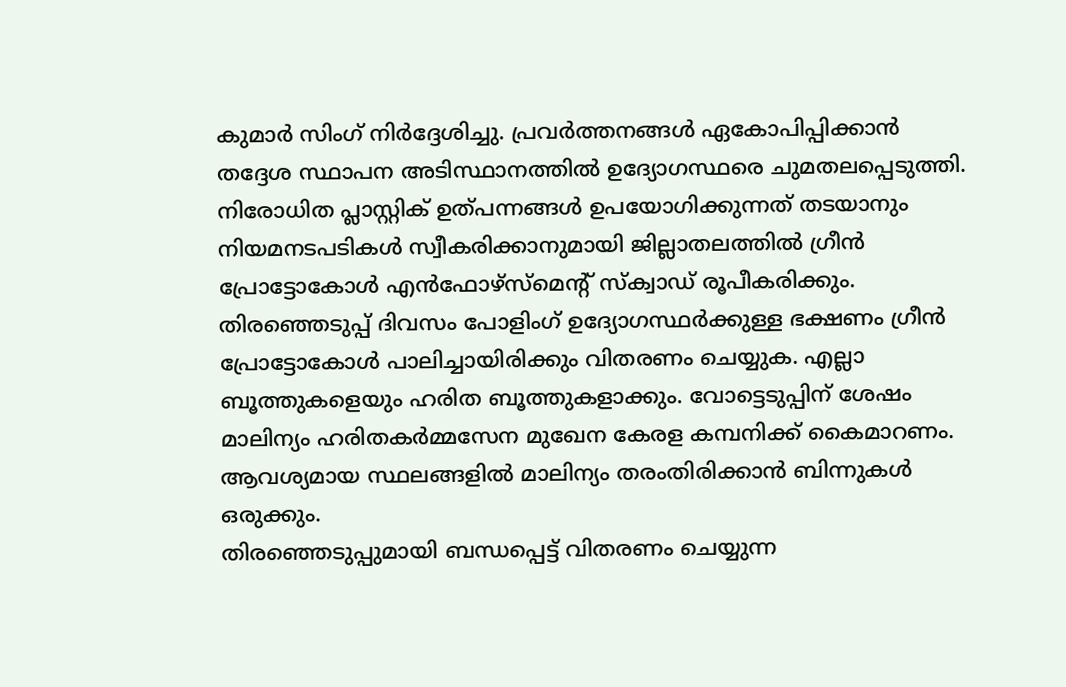കുമാർ സിംഗ് നിർദ്ദേശിച്ചു. പ്രവർത്തനങ്ങൾ ഏകോപിപ്പിക്കാൻ തദ്ദേശ സ്ഥാപന അടിസ്ഥാനത്തിൽ ഉദ്യോഗസ്ഥരെ ചുമതലപ്പെടുത്തി. നിരോധിത പ്ലാസ്റ്റിക് ഉത്പന്നങ്ങൾ ഉപയോഗിക്കുന്നത് തടയാനും നിയമനടപടികൾ സ്വീകരിക്കാനുമായി ജില്ലാതലത്തിൽ ഗ്രീൻ പ്രോട്ടോകോൾ എൻഫോഴ്സ്മെന്റ് സ്ക്വാഡ് രൂപീകരിക്കും. തിരഞ്ഞെടുപ്പ് ദിവസം പോളിംഗ് ഉദ്യോഗസ്ഥർക്കുള്ള ഭക്ഷണം ഗ്രീൻ പ്രോട്ടോകോൾ പാലിച്ചായിരിക്കും വിതരണം ചെയ്യുക. എല്ലാ ബൂത്തുകളെയും ഹരിത ബൂത്തുകളാക്കും. വോട്ടെടുപ്പിന് ശേഷം മാലിന്യം ഹരിതകർമ്മസേന മുഖേന കേരള കമ്പനിക്ക് കൈമാറണം. ആവശ്യമായ സ്ഥലങ്ങളിൽ മാലിന്യം തരംതിരിക്കാൻ ബിന്നുകൾ ഒരുക്കും.
തിരഞ്ഞെടുപ്പുമായി ബന്ധപ്പെട്ട് വിതരണം ചെയ്യുന്ന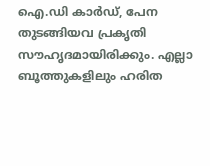ഐ.ഡി കാർഡ്, പേന തുടങ്ങിയവ പ്രകൃതി സൗഹൃദമായിരിക്കും. എല്ലാ ബൂത്തുകളിലും ഹരിത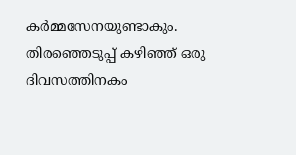കർമ്മസേനയുണ്ടാകും. തിരഞ്ഞെടുപ്പ് കഴിഞ്ഞ് ഒരു ദിവസത്തിനകം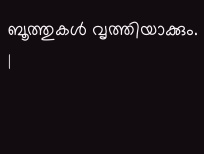ബൂത്തുകൾ വൃത്തിയാക്കും.
|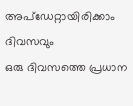അപ്ഡേറ്റായിരിക്കാം ദിവസവും
ഒരു ദിവസത്തെ പ്രധാന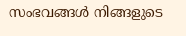സംഭവങ്ങൾ നിങ്ങളുടെ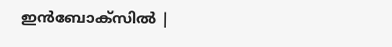ഇൻബോക്സിൽ |